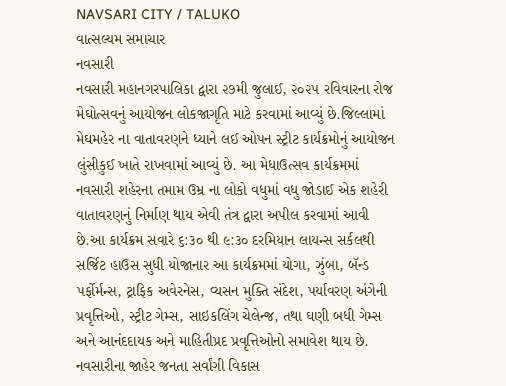NAVSARI CITY / TALUKO
વાત્સલ્યમ સમાચાર
નવસારી
નવસારી મહાનગરપાલિકા દ્વારા ૨૭મી જુલાઈ, ૨૦૨૫ રવિવારના રોજ મેઘોત્સવનું આયોજન લોકજાગૃતિ માટે કરવામાં આવ્યું છે.જિલ્લામાં મેઘમહેર ના વાતાવરણને ધ્યાને લઈ ઓપન સ્ટ્રીટ કાર્યક્રમોનું આયોજન લુંસીકુઈ ખાતે રાખવામાં આવ્યું છે. આ મેધાઉત્સવ કાર્યક્રમમાં નવસારી શહેરના તમામ ઉમ્ર ના લોકો વધુમાં વધુ જોડાઈ એક શહેરી વાતાવરણનું નિર્માણ થાય એવી તંત્ર દ્વારા અપીલ કરવામાં આવી છે.આ કાર્યક્રમ સવારે ૬:૩૦ થી ૯:૩૦ દરમિયાન લાયન્સ સર્કલથી સર્જિટ હાઉસ સુધી યોજાનાર આ કાર્યક્રમમાં યોગા, ઝુંબા, બૅન્ડ પર્ફોર્મન્સ, ટ્રાફિક અવેરનેસ, વ્યસન મુક્તિ સંદેશ, પર્યાવરણ અંગેની પ્રવૃત્તિઓ, સ્ટ્રીટ ગેમ્સ, સાઇકલિંગ ચેલેન્જ, તથા ઘણી બધી ગેમ્સ અને આનંદદાયક અને માહિતીપ્રદ પ્રવૃત્તિઓનો સમાવેશ થાય છે. નવસારીના જાહેર જનતા સર્વાંગી વિકાસ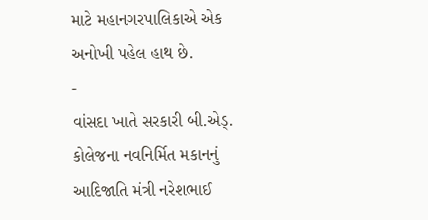માટે મહાનગરપાલિકાએ એક અનોખી પહેલ હાથ છે.
-
વાંસદા ખાતે સરકારી બી.એડ્. કોલેજના નવનિર્મિત મકાનનું આદિજાતિ મંત્રી નરેશભાઈ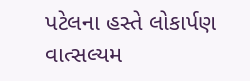પટેલના હસ્તે લોકાર્પણ
વાત્સલ્યમ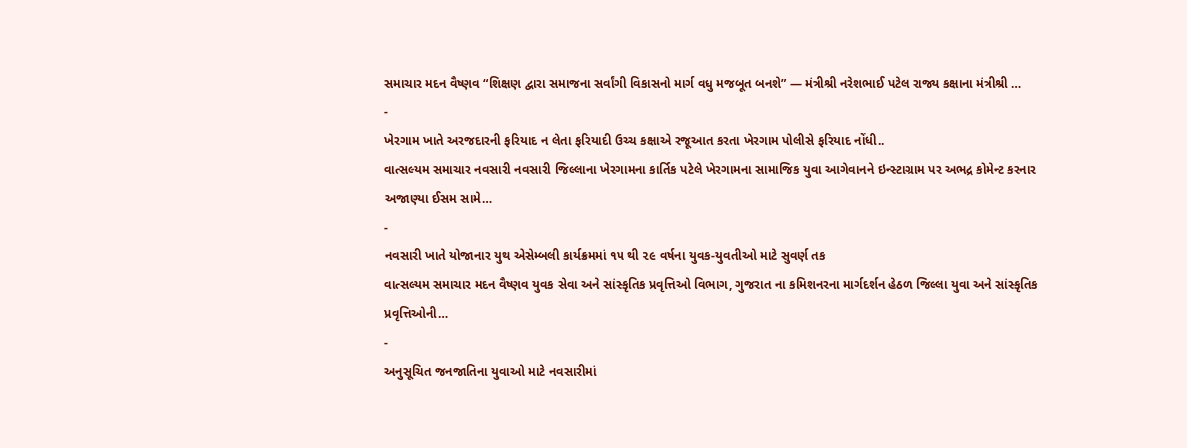સમાચાર મદન વૈષ્ણવ “શિક્ષણ દ્વારા સમાજના સર્વાંગી વિકાસનો માર્ગ વધુ મજબૂત બનશે” — મંત્રીશ્રી નરેશભાઈ પટેલ રાજ્ય કક્ષાના મંત્રીશ્રી …
-
ખેરગામ ખાતે અરજદારની ફરિયાદ ન લેતા ફરિયાદી ઉચ્ચ કક્ષાએ રજૂઆત કરતા ખેરગામ પોલીસે ફરિયાદ નોંધી..
વાત્સલ્યમ સમાચાર નવસારી નવસારી જિલ્લાના ખેરગામના કાર્તિક પટેલે ખેરગામના સામાજિક યુવા આગેવાનને ઇન્સ્ટાગ્રામ પર અભદ્ર કોમેન્ટ કરનાર અજાણ્યા ઈસમ સામે…
-
નવસારી ખાતે યોજાનાર યુથ એસેમ્બલી કાર્યક્રમમાં ૧૫ થી ૨૯ વર્ષના યુવક-યુવતીઓ માટે સુવર્ણ તક
વાત્સલ્યમ સમાચાર મદન વૈષ્ણવ યુવક સેવા અને સાંસ્કૃતિક પ્રવૃત્તિઓ વિભાગ, ગુજરાત ના કમિશનરના માર્ગદર્શન હેઠળ જિલ્લા યુવા અને સાંસ્કૃતિક પ્રવૃત્તિઓની…
-
અનુસૂચિત જનજાતિના યુવાઓ માટે નવસારીમાં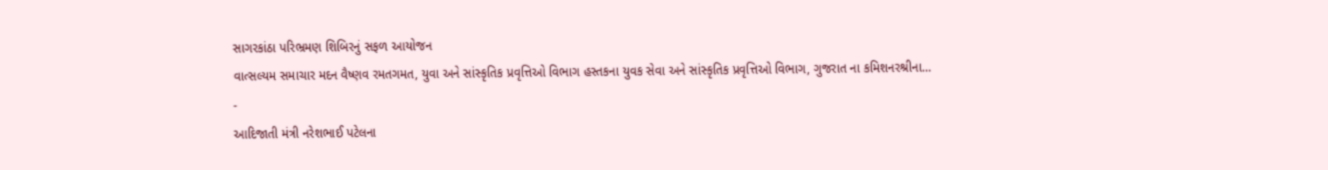સાગરકાંઠા પરિભ્રમણ શિબિરનું સફળ આયોજન
વાત્સલ્યમ સમાચાર મદન વૈષ્ણવ રમતગમત, યુવા અને સાંસ્કૃતિક પ્રવૃત્તિઓ વિભાગ હસ્તકના યુવક સેવા અને સાંસ્કૃતિક પ્રવૃત્તિઓ વિભાગ, ગુજરાત ના કમિશનરશ્રીના…
-
આદિજાતી મંત્રી નરેશભાઈ પટેલના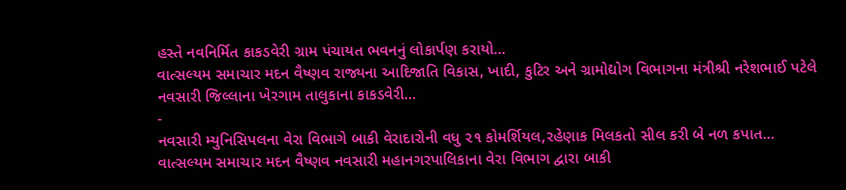હસ્તે નવનિર્મિત કાકડવેરી ગ્રામ પંચાયત ભવનનું લોકાર્પણ કરાયો…
વાત્સલ્યમ સમાચાર મદન વૈષ્ણવ રાજ્યના આદિજાતિ વિકાસ, ખાદી, કુટિર અને ગ્રામોદ્યોગ વિભાગના મંત્રીશ્રી નરેશભાઈ પટેલે નવસારી જિલ્લાના ખેરગામ તાલુકાના કાકડવેરી…
-
નવસારી મ્યુનિસિપલના વેરા વિભાગે બાકી વેરાદારોની વધુ ૨૧ કોમર્શિયલ,રહેણાક મિલકતો સીલ કરી બે નળ કપાત…
વાત્સલ્યમ સમાચાર મદન વૈષ્ણવ નવસારી મહાનગરપાલિકાના વેરા વિભાગ દ્વારા બાકી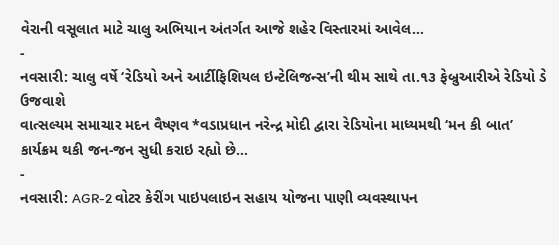વેરાની વસૂલાત માટે ચાલુ અભિયાન અંતર્ગત આજે શહેર વિસ્તારમાં આવેલ…
-
નવસારી: ચાલુ વર્ષે ‘રેડિયો અને આર્ટીફિશિયલ ઇન્ટેલિજન્સ’ની થીમ સાથે તા.૧૩ ફેબ્રુઆરીએ રેડિયો ડે ઉજવાશે
વાત્સલ્યમ સમાચાર મદન વૈષ્ણવ *વડાપ્રધાન નરેન્દ્ર મોદી દ્વારા રેડિયોના માધ્યમથી ‘મન કી બાત’ કાર્યક્રમ થકી જન-જન સુધી કરાઇ રહ્યો છે…
-
નવસારી: AGR-2 વોટર કેરીંગ પાઇપલાઇન સહાય યોજના પાણી વ્યવસ્થાપન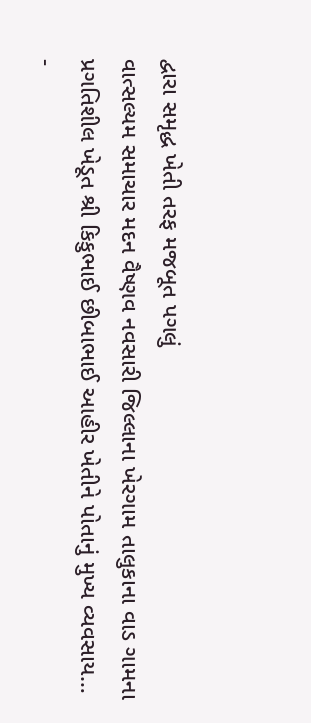દ્વારા સમૃદ્ધ ખેતી તરફ મજબૂત પગલું
વાત્સલ્યમ સમાચાર મદન વૈષ્ણવ નવસારી જિલ્લાના ખેરગામ તાલુકાના વાડ ગામના પ્રગતિશીલ ખેડૂત શ્રી કિકુભાઈ છીબાભાઈ આહીર ખેતીને પોતાનું મુખ્ય વ્યવસાય…
-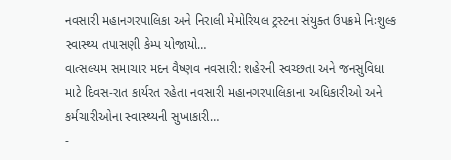નવસારી મહાનગરપાલિકા અને નિરાલી મેમોરિયલ ટ્રસ્ટના સંયુક્ત ઉપક્રમે નિઃશુલ્ક સ્વાસ્થ્ય તપાસણી કેમ્પ યોજાયો…
વાત્સલ્યમ સમાચાર મદન વૈષ્ણવ નવસારી: શહેરની સ્વચ્છતા અને જનસુવિધા માટે દિવસ-રાત કાર્યરત રહેતા નવસારી મહાનગરપાલિકાના અધિકારીઓ અને કર્મચારીઓના સ્વાસ્થ્યની સુખાકારી…
-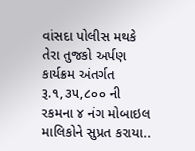વાંસદા પોલીસ મથકે તેરા તુજકો અર્પણ કાર્યક્રમ અંતર્ગત રૂ.૧,૩૫,૮૦૦ ની રકમના ૪ નંગ મોબાઇલ માલિકોને સુપ્રત કરાયા..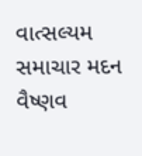વાત્સલ્યમ સમાચાર મદન વૈષ્ણવ